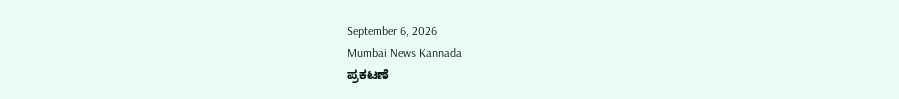September 6, 2026
Mumbai News Kannada
ಪ್ರಕಟಣೆ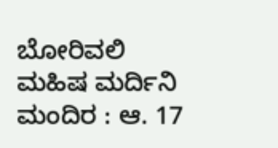ಬೋರಿವಲಿ ಮಹಿಷ ಮರ್ದಿನಿ ಮಂದಿರ : ಆ. 17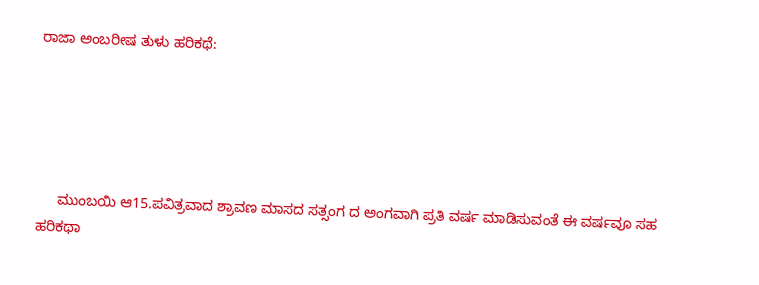ರಾಜಾ ಅಂಬರೀಷ ತುಳು ಹರಿಕಥೆ:





     ಮುಂಬಯಿ ಆ15.ಪವಿತ್ರವಾದ ಶ್ರಾವಣ ಮಾಸದ ಸತ್ಸಂಗ ದ ಅಂಗವಾಗಿ ಪ್ರತಿ ವರ್ಷ ಮಾಡಿಸುವಂತೆ ಈ ವರ್ಷವೂ ಸಹ ಹರಿಕಥಾ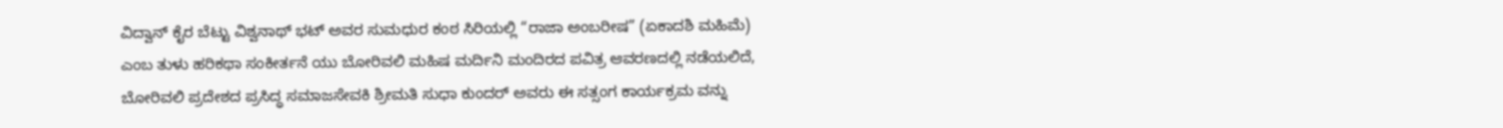ವಿದ್ವಾನ್ ಕೈರ ಬೆಟ್ಟು ವಿಶ್ವನಾಥ್ ಭಟ್ ಅವರ ಸುಮಧುರ ಕಂಠ ಸಿರಿಯಲ್ಲಿ “ರಾಜಾ ಅಂಬರೀಷ” (ಏಕಾದಶಿ ಮಹಿಮೆ) ಎಂಬ ತುಳು ಹರಿಕಥಾ ಸಂಕೀರ್ತನೆ ಯು ಬೋರಿವಲಿ ಮಹಿಷ ಮರ್ದಿನಿ ಮಂದಿರದ ಪವಿತ್ರ ಆವರಣದಲ್ಲಿ ನಡೆಯಲಿದೆ, ಬೋರಿವಲಿ ಪ್ರದೇಶದ ಪ್ರಸಿದ್ಧ ಸಮಾಜಸೇವಕಿ ಶ್ರೀಮತಿ ಸುಧಾ ಕುಂದರ್ ಅವರು ಈ ಸತ್ಸಂಗ ಕಾರ್ಯಕ್ರಮ ವನ್ನು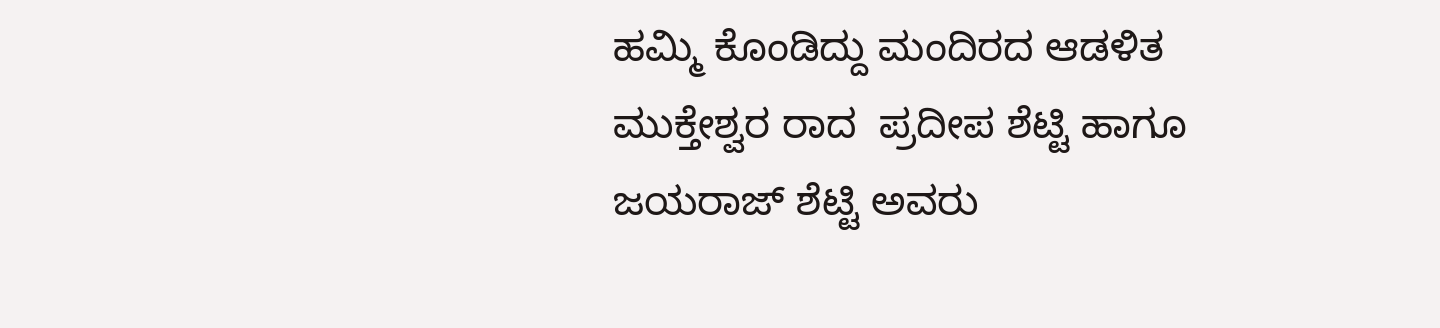ಹಮ್ಮಿ ಕೊಂಡಿದ್ದು ಮಂದಿರದ ಆಡಳಿತ ಮುಕ್ತೇಶ್ವರ ರಾದ  ಪ್ರದೀಪ ಶೆಟ್ಟಿ ಹಾಗೂ  ಜಯರಾಜ್ ಶೆಟ್ಟಿ ಅವರು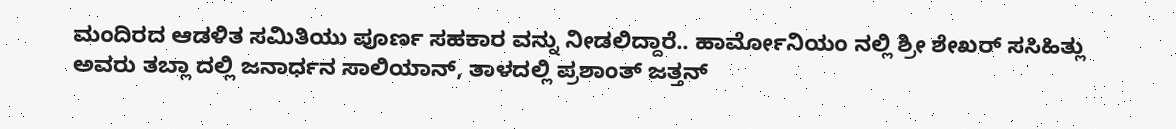ಮಂದಿರದ ಆಡಳಿತ ಸಮಿತಿಯು ಪೂರ್ಣ ಸಹಕಾರ ವನ್ನು ನೀಡಲಿದ್ದಾರೆ.. ಹಾರ್ಮೋನಿಯಂ ನಲ್ಲಿ ಶ್ರೀ ಶೇಖರ್ ಸಸಿಹಿತ್ಲು ಅವರು ತಬ್ಲಾ ದಲ್ಲಿ ಜನಾರ್ಧನ ಸಾಲಿಯಾನ್, ತಾಳದಲ್ಲಿ ಪ್ರಶಾಂತ್ ಜತ್ತನ್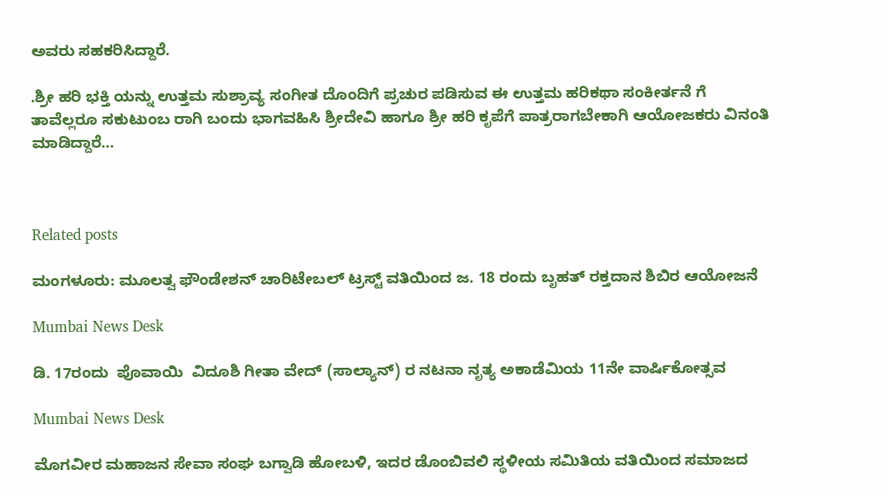ಅವರು ಸಹಕರಿಸಿದ್ದಾರೆ.

.ಶ್ರೀ ಹರಿ ಭಕ್ತಿ ಯನ್ನು ಉತ್ತಮ ಸುಶ್ರಾವ್ಯ ಸಂಗೀತ ದೊಂದಿಗೆ ಪ್ರಚುರ ಪಡಿಸುವ ಈ ಉತ್ತಮ ಹರಿಕಥಾ ಸಂಕೀರ್ತನೆ ಗೆ ತಾವೆಲ್ಲರೂ ಸಕುಟುಂಬ ರಾಗಿ ಬಂದು ಭಾಗವಹಿಸಿ ಶ್ರೀದೇವಿ ಹಾಗೂ ಶ್ರೀ ಹರಿ ಕೃಪೆಗೆ ಪಾತ್ರರಾಗಬೇಕಾಗಿ ಆಯೋಜಕರು ವಿನಂತಿ ಮಾಡಿದ್ದಾರೆ…



Related posts

ಮಂಗಳೂರು: ಮೂಲತ್ವ ಫೌಂಡೇಶನ್ ಚಾರಿಟೇಬಲ್ ಟ್ರಸ್ಟ್ ವತಿಯಿಂದ ಜ. 18 ರಂದು ಬೃಹತ್ ರಕ್ತದಾನ ಶಿಬಿರ ಆಯೋಜನೆ

Mumbai News Desk

ಡಿ. 17ರಂದು  ಪೊವಾಯಿ  ವಿದೂಶಿ ಗೀತಾ ವೇದ್ (ಸಾಲ್ಯಾನ್) ರ ನಟನಾ ನೃತ್ಯ ಅಕಾಡೆಮಿಯ 11ನೇ ವಾರ್ಷಿಕೋತ್ಸವ

Mumbai News Desk

ಮೊಗವೀರ ಮಹಾಜನ ಸೇವಾ ಸಂಘ ಬಗ್ವಾಡಿ ಹೋಬಳಿ, ಇದರ ಡೊಂಬಿವಲಿ ಸ್ಥಳೀಯ ಸಮಿತಿಯ ವತಿಯಿಂದ ಸಮಾಜದ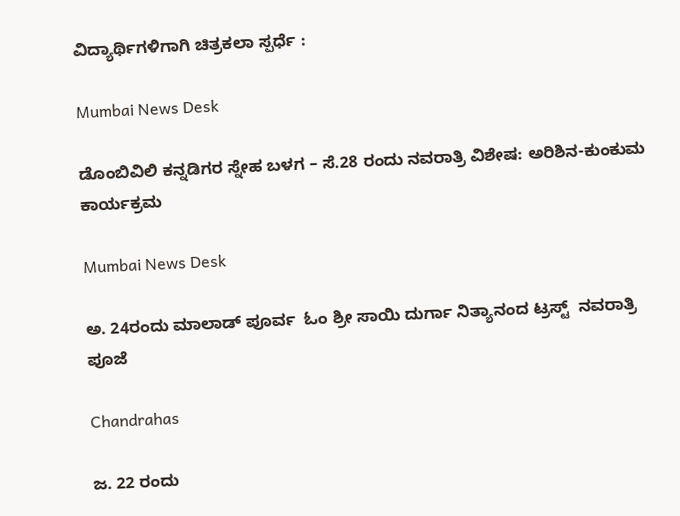ವಿದ್ಯಾರ್ಥಿಗಳಿಗಾಗಿ ಚಿತ್ರಕಲಾ ಸ್ಪರ್ಧೆ :

Mumbai News Desk

ಡೊಂಬಿವಿಲಿ ಕನ್ನಡಿಗರ ಸ್ನೇಹ ಬಳಗ – ಸೆ.28 ರಂದು ನವರಾತ್ರಿ ವಿಶೇಷ: ಅರಿಶಿನ-ಕುಂಕುಮ ಕಾರ್ಯಕ್ರಮ

Mumbai News Desk

ಅ. 24ರಂದು ಮಾಲಾಡ್ ಪೂರ್ವ  ಓಂ ಶ್ರೀ ಸಾಯಿ ದುರ್ಗಾ ನಿತ್ಯಾನಂದ ಟ್ರಸ್ಟ್  ನವರಾತ್ರಿ ಪೂಜೆ

Chandrahas

ಜ. 22 ರಂದು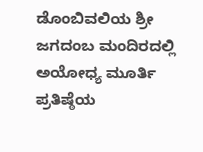ಡೊಂಬಿವಲಿಯ ಶ್ರೀ ಜಗದಂಬ ಮಂದಿರದಲ್ಲಿ ಅಯೋಧ್ಯ ಮೂರ್ತಿ ಪ್ರತಿಷ್ಠೆಯ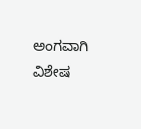ಅಂಗವಾಗಿ ವಿಶೇಷ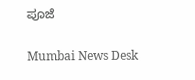ಪೂಜೆ

Mumbai News Desk